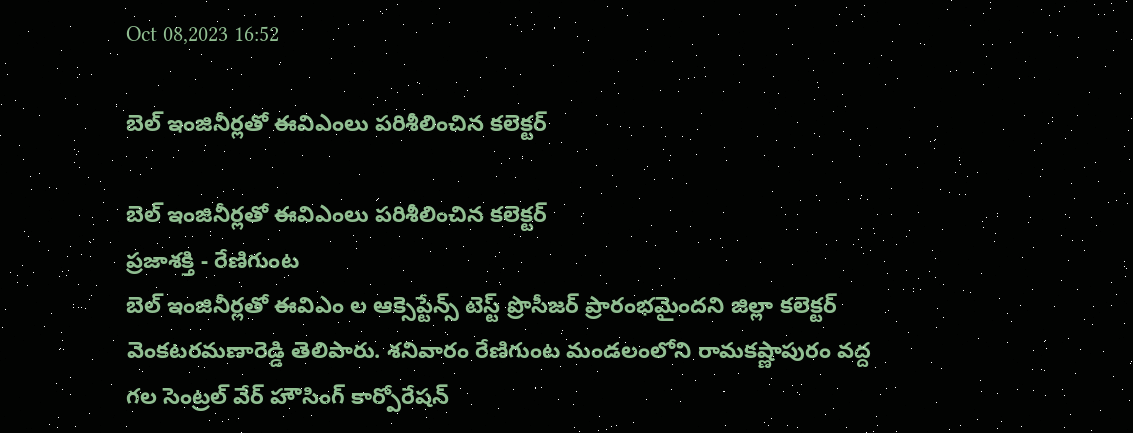Oct 08,2023 16:52

బెల్‌ ఇంజినీర్లతో ఈవిఎంలు పరిశీలించిన కలెక్టర్‌

బెల్‌ ఇంజినీర్లతో ఈవిఎంలు పరిశీలించిన కలెక్టర్‌
ప్రజాశక్తి - రేణిగుంట
బెల్‌ ఇంజినీర్లతో ఈవిఎం ల ఆక్సెప్టేన్స్‌ టెస్ట్‌ ప్రొసీజర్‌ ప్రారంభమైందని జిల్లా కలెక్టర్‌ వెంకటరమణారెడ్డి తెలిపారు. శనివారం రేణిగుంట మండలంలోని రామకష్ణాపురం వద్ద గల సెంట్రల్‌ వేర్‌ హౌసింగ్‌ కార్పోరేషన్‌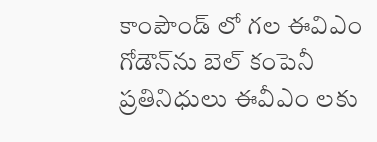కాంపౌండ్‌ లో గల ఈవిఎం గోడౌన్‌ను బెల్‌ కంపెనీ ప్రతినిధులు ఈవీఎం లకు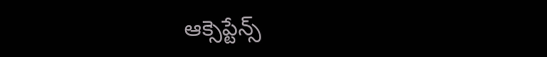ఆక్సెప్టేన్స్‌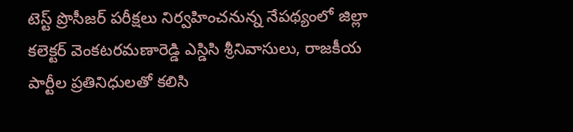టెస్ట్‌ ప్రొసీజర్‌ పరీక్షలు నిర్వహించనున్న నేపథ్యంలో జిల్లా కలెక్టర్‌ వెంకటరమణారెడ్డి ఎస్డిసి శ్రీనివాసులు, రాజకీయ పార్టీల ప్రతినిధులతో కలిసి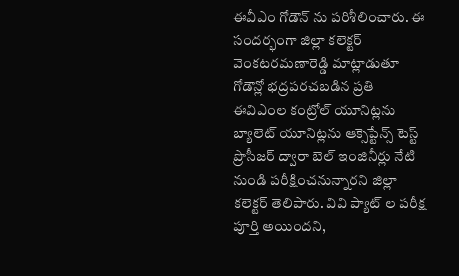ఈవీఎం గోడౌన్‌ ను పరిశీలించారు. ఈ సందర్భంగా జిల్లా కలెక్టర్‌ వెంకటరమణారెడ్డి మాట్లాడుతూ గోడౌన్లో భద్రపరచబడిన ప్రతి ఈవిఎంల కంట్రోల్‌ యూనిట్లను బ్యాలెట్‌ యూనిట్లను ఆక్సెప్టేన్స్‌ టెస్ట్‌ ప్రొసీజర్‌ ద్వారా బెల్‌ ఇంజినీర్లు నేటి నుండి పరీక్షించనున్నారని జిల్లా కలెక్టర్‌ తెలిపారు. వివి ప్యాట్‌ ల పరీక్ష పూర్తి అయిందని,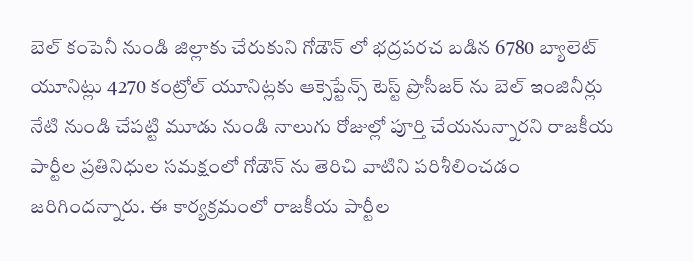బెల్‌ కంపెనీ నుండి జిల్లాకు చేరుకుని గోడౌన్‌ లో భద్రపరచ బడిన 6780 బ్యాలెట్‌ యూనిట్లు 4270 కంట్రోల్‌ యూనిట్లకు ఆక్సెప్టేన్స్‌ టెస్ట్‌ ప్రొసీజర్‌ ను బెల్‌ ఇంజినీర్లు నేటి నుండి చేపట్టి మూడు నుండి నాలుగు రోజుల్లో పూర్తి చేయనున్నారని రాజకీయ పార్టీల ప్రతినిధుల సమక్షంలో గోడౌన్‌ ను తెరిచి వాటిని పరిశీలించడం జరిగిందన్నారు. ఈ కార్యక్రమంలో రాజకీయ పార్టీల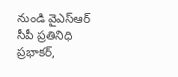నుండి వైఎస్‌ఆర్‌ సీపీ ప్రతినిధి ప్రభాకర్‌,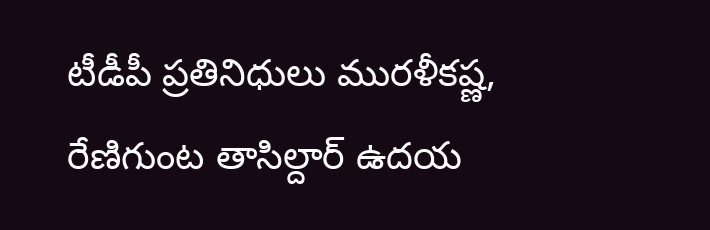టీడీపీ ప్రతినిధులు మురళీకష్ణ, రేణిగుంట తాసిల్దార్‌ ఉదయ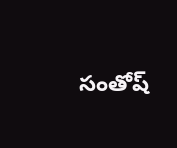సంతోష్‌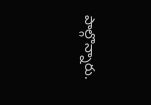పాల్గొన్నారు.